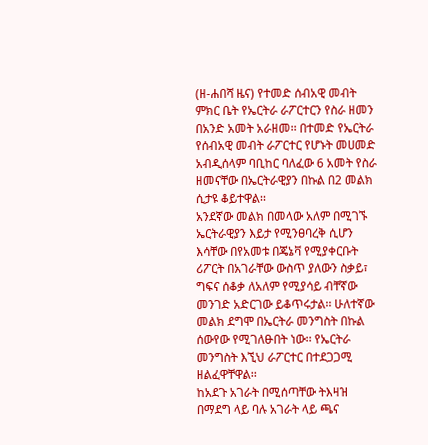(ዘ-ሐበሻ ዜና) የተመድ ሰብአዊ መብት ምክር ቤት የኤርትራ ራፖርተርን የስራ ዘመን በአንድ አመት አራዘመ፡፡ በተመድ የኤርትራ የሰብአዊ መብት ራፖርተር የሆኑት መሀመድ አብዲሰላም ባቢከር ባለፈው 6 አመት የስራ ዘመናቸው በኤርትራዊያን በኩል በ2 መልክ ሲታዩ ቆይተዋል፡፡
አንደኛው መልክ በመላው አለም በሚገኙ ኤርትራዊያን እይታ የሚንፀባረቅ ሲሆን እሳቸው በየአመቱ በጄኔቫ የሚያቀርቡት ሪፖርት በአገራቸው ውስጥ ያለውን ስቃይ፣ ግፍና ሰቆቃ ለአለም የሚያሳይ ብቸኛው መንገድ አድርገው ይቆጥሩታል፡፡ ሁለተኛው መልክ ደግሞ በኤርትራ መንግስት በኩል ሰውየው የሚገለፁበት ነው፡፡ የኤርትራ መንግስት እኚህ ራፖርተር በተደጋጋሚ ዘልፈዋቸዋል፡፡
ከአደጉ አገራት በሚሰጣቸው ትእዛዝ በማደግ ላይ ባሉ አገራት ላይ ጫና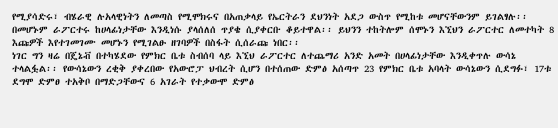የሚያሳድሩ፣ ብሄራዊ ሉአላዊነትን ለመጣስ የሚሞክሩና በአጠቃላይ የኤርትራን ደህንነት አደጋ ውስጥ የሚከቱ መሆናቸውንም ይገልፃሉ፡፡ በመሆኑም ራፖርተሩ ከሀላፊነታቸው እንዲነሱ ያላሰለሰ ጥያቄ ሲያቀርቡ ቆይተዋል፡፡ ይህንን ተከትሎም ሰሞኑን እኚህን ራፖርተር ለመተካት 8 እጩዎች እየተገመገሙ መሆኑን የሚገልፁ ዘገባዎች በስፋት ሲሰራጩ ነበር፡፡
ነገር ግን ዛሬ በጄኔቭ በተካሄደው የምክር ቤቱ ስብሰባ ላይ እኚህ ራፖርተር ለተጨማሪ አንድ አመት በሀላፊነታቸው እንዲቀጥሉ ውሳኔ ተላልፏል፡፡ የውሳኔውን ረቂቅ ያቀረበው የአውሮፓ ህብረት ሲሆን በተሰጠው ድምፅ አሰጣጥ 23 የምክር ቤቱ አባላት ውሳኔውን ሲደግፉ፣ 17ቱ ደግሞ ድምፀ ተአቅቦ በማድጋቸውና 6 አገራት የተቃውሞ ድምፅ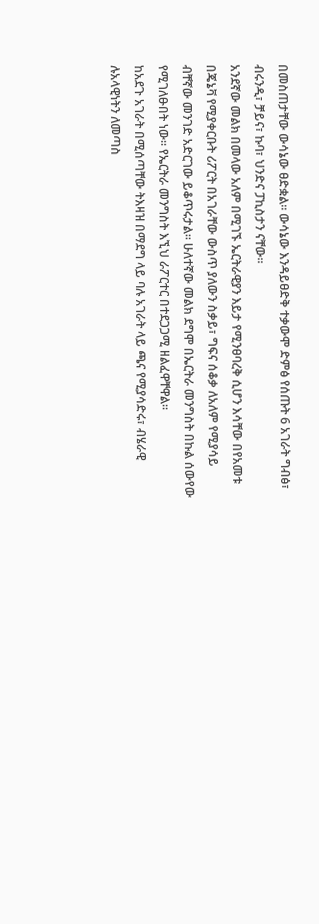በመስጠታቸው ውሳኔው ፀድቋል፡፡ ውሳኔው እንዳይፀድቅ ተቃውሞ ድምፅ የሰጡት 6 አገራት ግብፅ፣ ብሩንዲ፣ ቻይና፣ ኩባ፣ ህንድና ፓኪስታን ናቸው፡፡
አንደኛው መልክ በመላው አለም በሚገኙ ኤርትራዊያን እይታ የሚንፀባረቅ ሲሆን እሳቸው በየአመቱ በጄኔቫ የሚያቀርቡት ሪፖርት በአገራቸው ውስጥ ያለውን ስቃይ፣ ግፍና ሰቆቃ ለአለም የሚያሳይ ብቸኛው መንገድ አድርገው ይቆጥሩታል፡፡ ሁለተኛው መልክ ደግሞ በኤርትራ መንግስት በኩል ሰውየው የሚገለፁበት ነው፡፡ የኤርትራ መንግስት እኚህ ራፖርተር በተደጋጋሚ ዘልፈዋቸዋል፡፡
ከአደጉ አገራት በሚሰጣቸው ትእዛዝ በማደግ ላይ ባሉ አገራት ላይ ጫና የሚያሳድሩ፣ ብሄራዊ ሉአላዊነትን ለመጣስ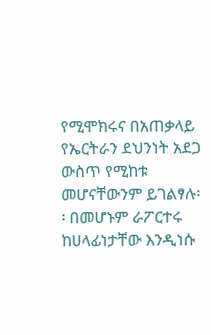የሚሞክሩና በአጠቃላይ የኤርትራን ደህንነት አደጋ ውስጥ የሚከቱ መሆናቸውንም ይገልፃሉ፡፡ በመሆኑም ራፖርተሩ ከሀላፊነታቸው እንዲነሱ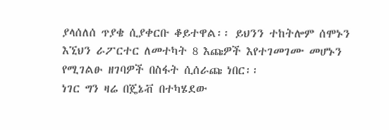ያላሰለሰ ጥያቄ ሲያቀርቡ ቆይተዋል፡፡ ይህንን ተከትሎም ሰሞኑን እኚህን ራፖርተር ለመተካት 8 እጩዎች እየተገመገሙ መሆኑን የሚገልፁ ዘገባዎች በስፋት ሲሰራጩ ነበር፡፡
ነገር ግን ዛሬ በጄኔቭ በተካሄደው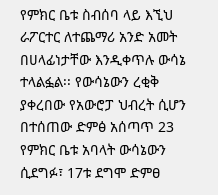የምክር ቤቱ ስብሰባ ላይ እኚህ ራፖርተር ለተጨማሪ አንድ አመት በሀላፊነታቸው እንዲቀጥሉ ውሳኔ ተላልፏል፡፡ የውሳኔውን ረቂቅ ያቀረበው የአውሮፓ ህብረት ሲሆን በተሰጠው ድምፅ አሰጣጥ 23 የምክር ቤቱ አባላት ውሳኔውን ሲደግፉ፣ 17ቱ ደግሞ ድምፀ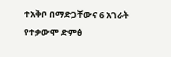ተአቅቦ በማድጋቸውና 6 አገራት የተቃውሞ ድምፅ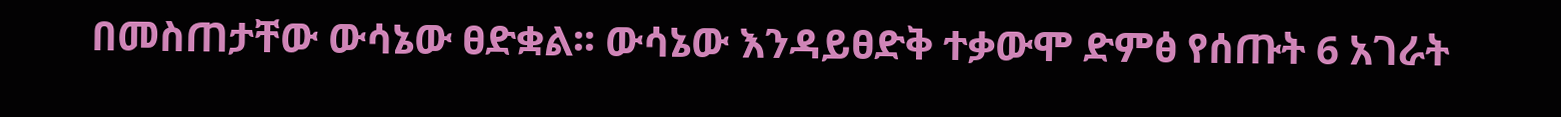በመስጠታቸው ውሳኔው ፀድቋል፡፡ ውሳኔው እንዳይፀድቅ ተቃውሞ ድምፅ የሰጡት 6 አገራት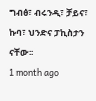ግብፅ፣ ብሩንዲ፣ ቻይና፣ ኩባ፣ ህንድና ፓኪስታን ናቸው፡፡
1 month ago